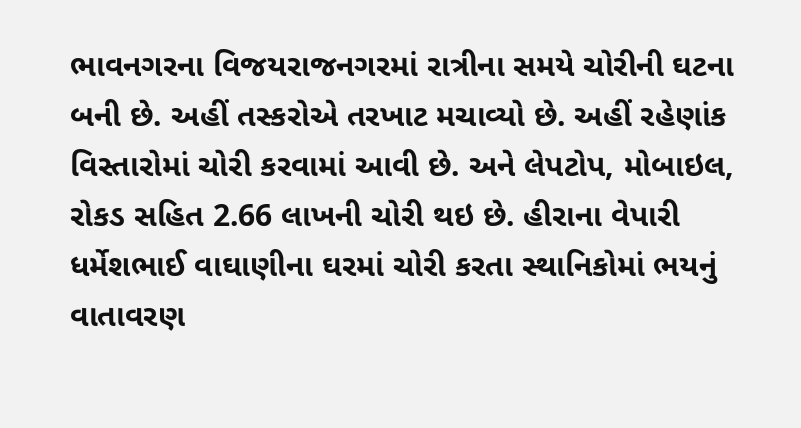ભાવનગરના વિજયરાજનગરમાં રાત્રીના સમયે ચોરીની ઘટના બની છે. અહીં તસ્કરોએ તરખાટ મચાવ્યો છે. અહીં રહેણાંક વિસ્તારોમાં ચોરી કરવામાં આવી છે. અને લેપટોપ, મોબાઇલ, રોકડ સહિત 2.66 લાખની ચોરી થઇ છે. હીરાના વેપારી ધર્મેશભાઈ વાઘાણીના ઘરમાં ચોરી કરતા સ્થાનિકોમાં ભયનું વાતાવરણ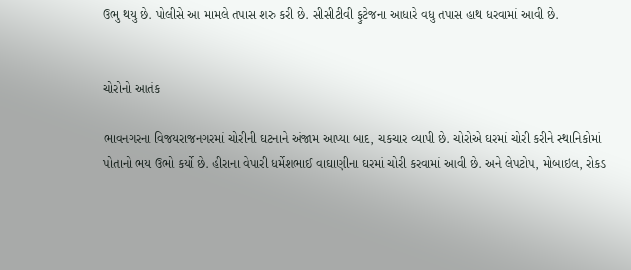ઉભુ થયુ છે. પોલીસે આ મામલે તપાસ શરુ કરી છે. સીસીટીવી ફુટેજના આધારે વધુ તપાસ હાથ ધરવામાં આવી છે.


ચોરોનો આતંક

ભાવનગરના વિજયરાજનગરમાં ચોરીની ઘટનાને અંજામ આપ્યા બાદ, ચકચાર વ્યાપી છે. ચોરોએ ઘરમાં ચોરી કરીને સ્થાનિકોમાં પોતાનો ભય ઉભો કર્યો છે. હીરાના વેપારી ધર્મેશભાઈ વાઘાણીના ઘરમાં ચોરી કરવામાં આવી છે. અને લેપટોપ, મોબાઇલ, રોકડ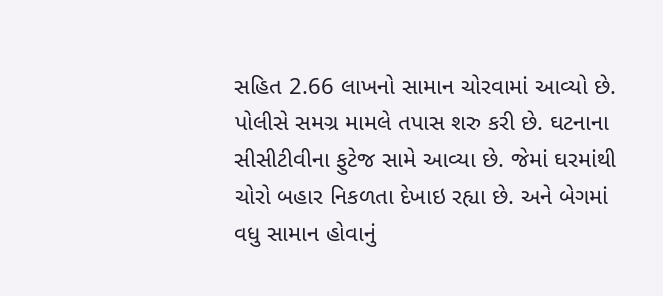સહિત 2.66 લાખનો સામાન ચોરવામાં આવ્યો છે. પોલીસે સમગ્ર મામલે તપાસ શરુ કરી છે. ઘટનાના સીસીટીવીના ફુટેજ સામે આવ્યા છે. જેમાં ઘરમાંથી ચોરો બહાર નિકળતા દેખાઇ રહ્યા છે. અને બેગમાં વધુ સામાન હોવાનું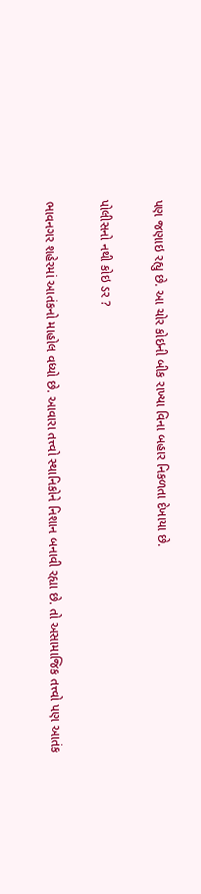પણ જણાઇ રહ્યુ છે. આ ચોર કોઇની બીક રાખ્યા વિના બહાર નિકળતા દેખાયા છે.

પોલીસનો નથી કોઇ ડર ?

ભાવનગર શહેરમાં આતંકનો માહોલ વધ્યો છે. આવારા તત્ત્વો સ્થાનિકોને નિશાન બનાવી રહ્યા છે. તો અસામાજિક તત્ત્વો પણ આતંક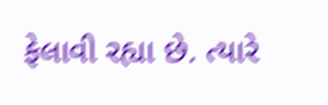ફેલાવી રહ્યા છે. ત્યારે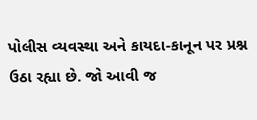પોલીસ વ્યવસ્થા અને કાયદા-કાનૂન પર પ્રશ્ન ઉઠા રહ્યા છે. જો આવી જ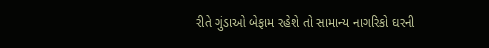રીતે ગુંડાઓ બેફામ રહેશે તો સામાન્ય નાગરિકો ઘરની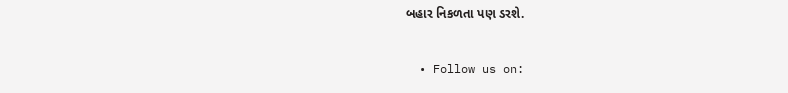બહાર નિકળતા પણ ડરશે.

  • Follow us on: